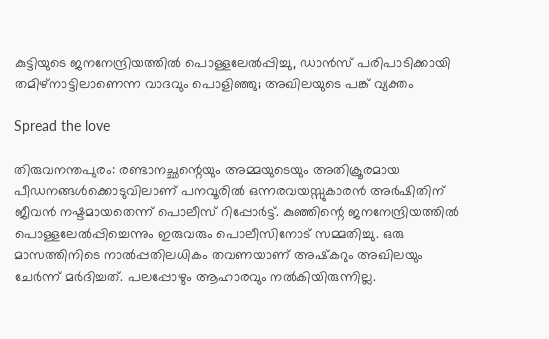കുട്ടിയുടെ ജനനേന്ദ്രിയത്തില്‍ പൊള്ളലേല്‍പ്പിച്ചു, ഡാന്‍സ് പരിപാടിക്കായി തമിഴ്‌നാട്ടിലാണെന്ന വാദവും പൊളിഞ്ഞു; അഖിലയുടെ പങ്ക് വ്യക്തം

Spread the love

തിരുവനന്തപുരം: രണ്ടാനച്ഛന്റെയും അമ്മയുടെയും അതിക്രൂരമായ പീഡനങ്ങള്‍ക്കൊടുവിലാണ് പനവൂരില്‍ ഒന്നരവയസ്സുകാരന്‍ അര്‍ഷിതിന് ജീവന്‍ നഷ്ടമായതെന്ന് പൊലീസ് റിപ്പോര്‍ട്ട്. കുഞ്ഞിന്റെ ജനനേന്ദ്രിയത്തില്‍ പൊള്ളലേല്‍പ്പിച്ചെന്നും ഇരുവരും പൊലീസിനോട് സമ്മതിച്ചു. ഒരു മാസത്തിനിടെ നാല്‍പ്പതിലധികം തവണയാണ് അഷ്‌കറും അഖിലയും ചേര്‍ന്ന് മര്‍ദിച്ചത്. പലപ്പോഴും ആഹാരവും നല്‍കിയിരുന്നില്ല.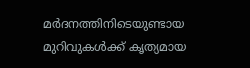മര്‍ദനത്തിനിടെയുണ്ടായ മുറിവുകള്‍ക്ക് കൃത്യമായ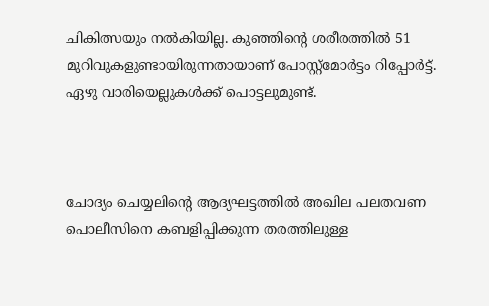ചികിത്സയും നല്‍കിയില്ല. കുഞ്ഞിന്റെ ശരീരത്തില്‍ 51 മുറിവുകളുണ്ടായിരുന്നതായാണ് പോസ്റ്റ്മോര്‍ട്ടം റിപ്പോര്‍ട്ട്. ഏഴു വാരിയെല്ലുകള്‍ക്ക് പൊട്ടലുമുണ്ട്.



ചോദ്യം ചെയ്യലിന്റെ ആദ്യഘട്ടത്തില്‍ അഖില പലതവണ പൊലീസിനെ കബളിപ്പിക്കുന്ന തരത്തിലുള്ള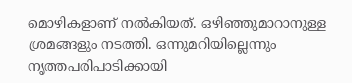മൊഴികളാണ് നല്‍കിയത്. ഒഴിഞ്ഞുമാറാനുള്ള ശ്രമങ്ങളും നടത്തി. ഒന്നുമറിയില്ലെന്നും നൃത്തപരിപാടിക്കായി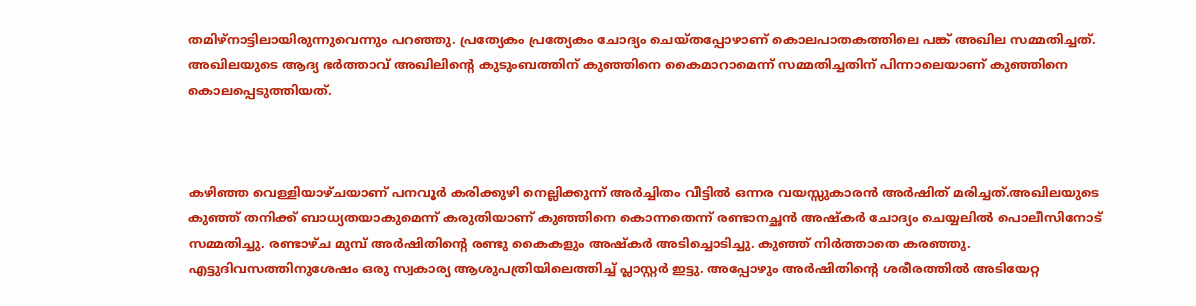തമിഴ്‌നാട്ടിലായിരുന്നുവെന്നും പറഞ്ഞു. പ്രത്യേകം പ്രത്യേകം ചോദ്യം ചെയ്തപ്പോഴാണ് കൊലപാതകത്തിലെ പങ്ക് അഖില സമ്മതിച്ചത്. അഖിലയുടെ ആദ്യ ഭര്‍ത്താവ് അഖിലിന്റെ കുടുംബത്തിന് കുഞ്ഞിനെ കൈമാറാമെന്ന് സമ്മതിച്ചതിന് പിന്നാലെയാണ് കുഞ്ഞിനെ കൊലപ്പെടുത്തിയത്.



കഴിഞ്ഞ വെള്ളിയാഴ്ചയാണ് പനവൂര്‍ കരിക്കുഴി നെല്ലിക്കുന്ന് അര്‍ച്ചിതം വീട്ടില്‍ ഒന്നര വയസ്സുകാരന്‍ അര്‍ഷിത് മരിച്ചത്.അഖിലയുടെ കുഞ്ഞ് തനിക്ക് ബാധ്യതയാകുമെന്ന് കരുതിയാണ് കുഞ്ഞിനെ കൊന്നതെന്ന് രണ്ടാനച്ഛന്‍ അഷ്‌കര്‍ ചോദ്യം ചെയ്യലില്‍ പൊലീസിനോട് സമ്മതിച്ചു. രണ്ടാഴ്ച മുമ്പ് അര്‍ഷിതിന്റെ രണ്ടു കൈകളും അഷ്‌കര്‍ അടിച്ചൊടിച്ചു. കുഞ്ഞ് നിര്‍ത്താതെ കരഞ്ഞു. എട്ടുദിവസത്തിനുശേഷം ഒരു സ്വകാര്യ ആശുപത്രിയിലെത്തിച്ച് പ്ലാസ്റ്റര്‍ ഇട്ടു. അപ്പോഴും അര്‍ഷിതിന്റെ ശരീരത്തില്‍ അടിയേറ്റ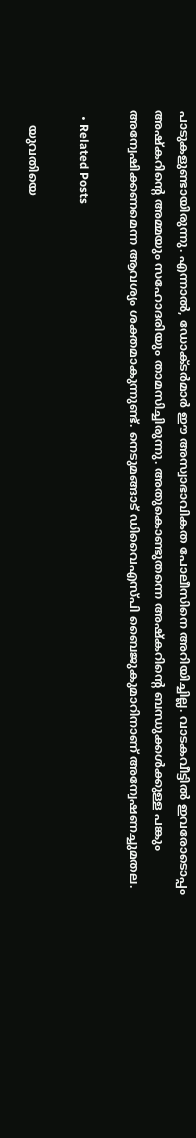പാടുകളുണ്ടായിരുന്നു. എന്നാല്‍, ഡോക്ടര്‍മാര്‍ ഈ അസ്വാഭാവികത പോലീസിനെ അറിയിച്ചില്ല. വാടകവീട്ടില്‍ ഇവരോടൊപ്പം അഷ്‌കറിന്റെ അമ്മയും സഹോദരിയും താമസിച്ചിരുന്നു. അതുകൊണ്ടുതന്നെ അഷ്‌കറിന്റെ ബന്ധുക്കള്‍ക്കുള്ള പങ്കും അന്വേഷിക്കണമെന്ന ആവശ്യം ശക്തമാകുന്നുണ്ട്. നെടുമങ്ങാട് ഡിവൈഎസ്പി ബൈജുകുമാറിനാണ് അന്വേഷണച്ചുമതല.

  • Related Posts

    യുവതിയെ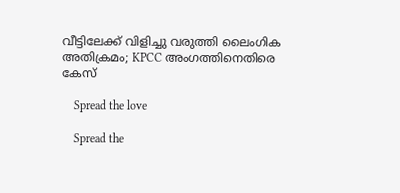വീട്ടിലേക്ക് വിളിച്ചു വരുത്തി ലൈംഗിക അതിക്രമം; KPCC അംഗത്തിനെതിരെ കേസ്

    Spread the love

    Spread the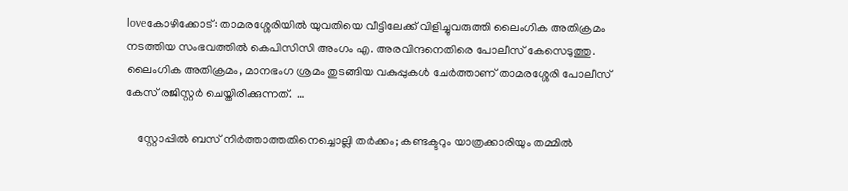loveകോഴിക്കോട്: താമരശ്ശേരിയിൽ യുവതിയെ വീട്ടിലേക്ക് വിളിച്ചുവരുത്തി ലൈംഗിക അതിക്രമം നടത്തിയ സംഭവത്തിൽ കെപിസിസി അംഗം എ. അരവിന്ദനെതിരെ പോലീസ് കേസെടുത്തു. ലൈംഗിക അതിക്രമം, മാനഭംഗ ശ്രമം തുടങ്ങിയ വകുപ്പുകൾ ചേർത്താണ് താമരശ്ശേരി പോലീസ് കേസ് രജിസ്റ്റർ ചെയ്തിരിക്കുന്നത്.  …

    സ്റ്റോപ്പിൽ ബസ് നിർത്താത്തതിനെച്ചൊല്ലി തർക്കം; കണ്ടക്ടറും യാത്രക്കാരിയും തമ്മിൽ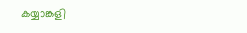കയ്യാങ്കളി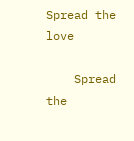Spread the love

    Spread the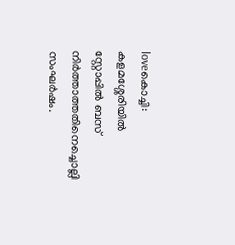loveകൊച്ചി: കളമശ്ശേരിയിൽ സ്റ്റോപ്പിൽ ബസ് നിർത്താത്തതിനെച്ചൊല്ലി സംഘർഷം.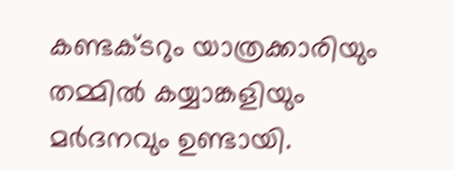കണ്ടക്ടറും യാത്രക്കാരിയും തമ്മിൽ കയ്യാങ്കളിയും മർദനവും ഉണ്ടായി.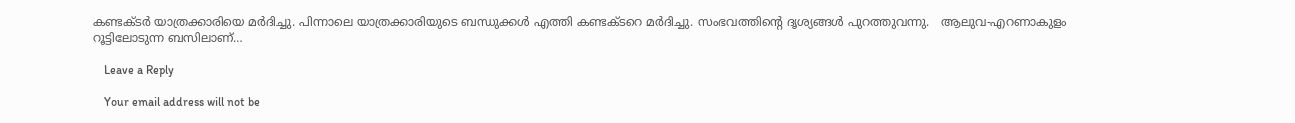കണ്ടക്ടർ യാത്രക്കാരിയെ മർദിച്ചു. പിന്നാലെ യാത്രക്കാരിയുടെ ബന്ധുക്കൾ എത്തി കണ്ടക്ടറെ മർദിച്ചു. സംഭവത്തിന്റെ ദൃശ്യങ്ങൾ പുറത്തുവന്നു.   ആലുവ-എറണാകുളം റൂട്ടിലോടുന്ന ബസിലാണ്…

    Leave a Reply

    Your email address will not be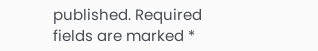published. Required fields are marked *